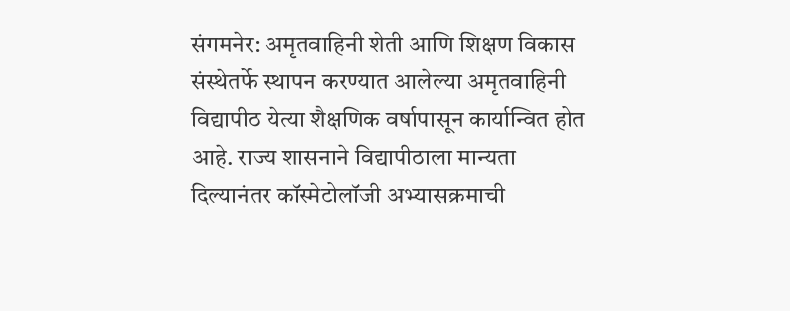संगमनेर: अमृतवाहिनी शेती आणि शिक्षण विकास संस्थेतर्फे स्थापन करण्यात आलेल्या अमृतवाहिनी विद्यापीठ येत्या शैक्षणिक वर्षापासून कार्यान्वित होत आहे. राज्य शासनाने विद्यापीठाला मान्यता दिल्यानंतर कॉस्मेटोलॉजी अभ्यासक्रमाची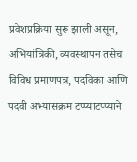प्रवेशप्रक्रिया सुरू झाली असून, अभियांत्रिकी, व्यवस्थापन तसेच विविध प्रमाणपत्र, पदविका आणि पदवी अभ्यासक्रम टप्प्याटप्प्याने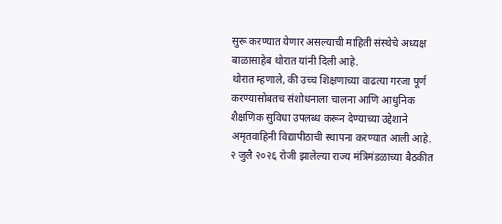सुरू करण्यात येणार असल्याची माहिती संस्थेचे अध्यक्ष बाळासाहेब थोरात यांनी दिली आहे.
थोरात म्हणाले, की उच्च शिक्षणाच्या वाढत्या गरजा पूर्ण करण्यासोबतच संशोधनाला चालना आणि आधुनिक शैक्षणिक सुविधा उपलब्ध करून देण्याच्या उद्देशाने अमृतवाहिनी विद्यापीठाची स्थापना करण्यात आली आहे.
२ जुलै २०२६ रोजी झालेल्या राज्य मंत्रिमंडळाच्या बैठकीत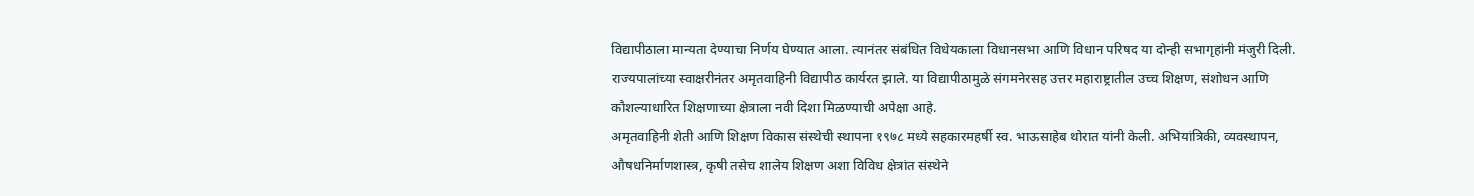विद्यापीठाला मान्यता देण्याचा निर्णय घेण्यात आला. त्यानंतर संबंधित विधेयकाला विधानसभा आणि विधान परिषद या दोन्ही सभागृहांनी मंजुरी दिली.
राज्यपालांच्या स्वाक्षरीनंतर अमृतवाहिनी विद्यापीठ कार्यरत झाले. या विद्यापीठामुळे संगमनेरसह उत्तर महाराष्ट्रातील उच्च शिक्षण, संशोधन आणि कौशल्याधारित शिक्षणाच्या क्षेत्राला नवी दिशा मिळण्याची अपेक्षा आहे.
अमृतवाहिनी शेती आणि शिक्षण विकास संस्थेची स्थापना १९७८ मध्ये सहकारमहर्षी स्व. भाऊसाहेब थोरात यांनी केली. अभियांत्रिकी, व्यवस्थापन, औषधनिर्माणशास्त्र, कृषी तसेच शालेय शिक्षण अशा विविध क्षेत्रांत संस्थेने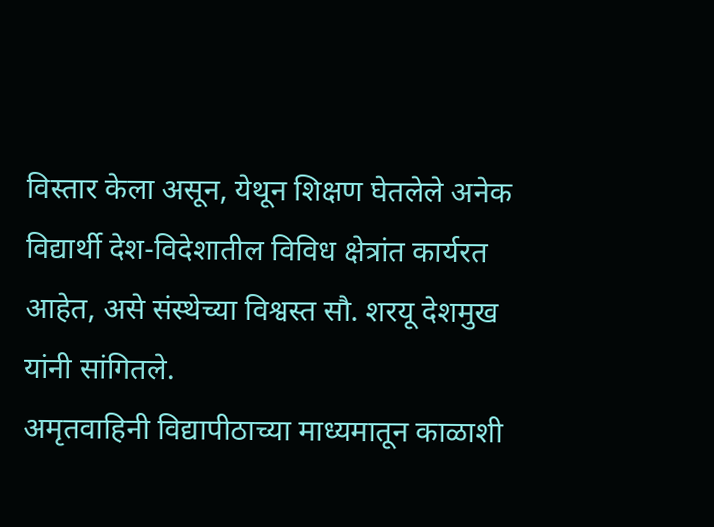विस्तार केला असून, येथून शिक्षण घेतलेले अनेक विद्यार्थी देश-विदेशातील विविध क्षेत्रांत कार्यरत आहेत, असे संस्थेच्या विश्वस्त सौ. शरयू देशमुख यांनी सांगितले.
अमृतवाहिनी विद्यापीठाच्या माध्यमातून काळाशी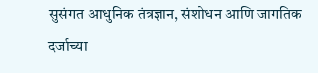सुसंगत आधुनिक तंत्रज्ञान, संशोधन आणि जागतिक दर्जाच्या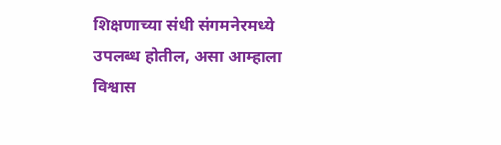शिक्षणाच्या संधी संगमनेरमध्ये उपलब्ध होतील, असा आम्हाला विश्वास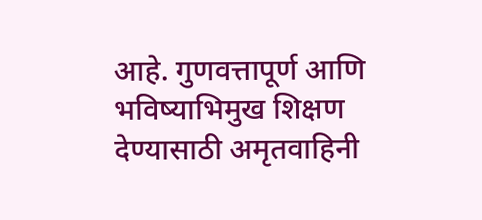आहे. गुणवत्तापूर्ण आणि भविष्याभिमुख शिक्षण देण्यासाठी अमृतवाहिनी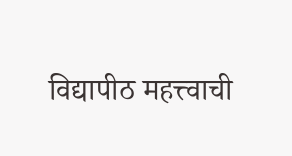विद्यापीठ महत्त्वाची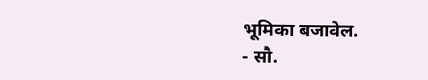भूमिका बजावेल.
- सौ.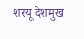शरयू देशमुख